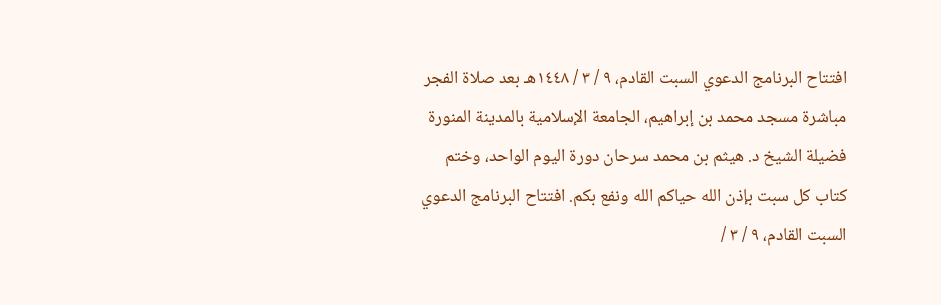افتتاح البرنامج الدعوي السبت القادم، ٩ / ٣ / ١٤٤٨هـ بعد صلاة الفجر مباشرة مسجد محمد بن إبراهيم، الجامعة الإسلامية بالمدينة المنورة فضيلة الشيخ د. هيثم بن محمد سرحان دورة اليوم الواحد، وختم كتاب كل سبت بإذن الله حياكم الله ونفع بكم. افتتاح البرنامج الدعوي السبت القادم، ٩ / ٣ /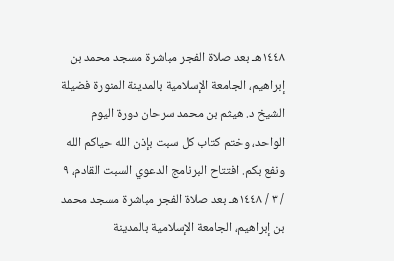١٤٤٨هـ بعد صلاة الفجر مباشرة مسجد محمد بن إبراهيم، الجامعة الإسلامية بالمدينة المنورة فضيلة الشيخ د. هيثم بن محمد سرحان دورة اليوم الواحد، وختم كتاب كل سبت بإذن الله حياكم الله ونفع بكم. افتتاح البرنامج الدعوي السبت القادم، ٩ / ٣ / ١٤٤٨هـ بعد صلاة الفجر مباشرة مسجد محمد بن إبراهيم، الجامعة الإسلامية بالمدينة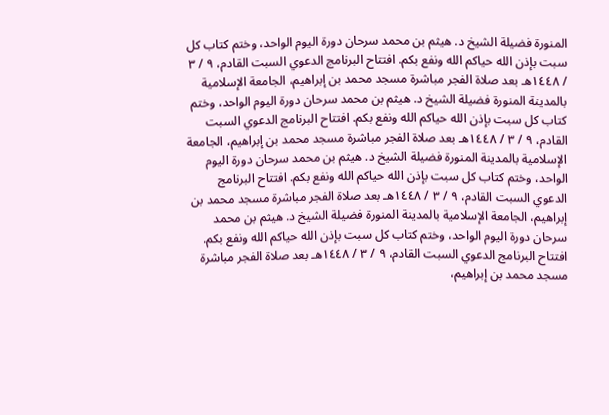المنورة فضيلة الشيخ د. هيثم بن محمد سرحان دورة اليوم الواحد، وختم كتاب كل سبت بإذن الله حياكم الله ونفع بكم. افتتاح البرنامج الدعوي السبت القادم، ٩ / ٣ / ١٤٤٨هـ بعد صلاة الفجر مباشرة مسجد محمد بن إبراهيم، الجامعة الإسلامية بالمدينة المنورة فضيلة الشيخ د. هيثم بن محمد سرحان دورة اليوم الواحد، وختم كتاب كل سبت بإذن الله حياكم الله ونفع بكم. افتتاح البرنامج الدعوي السبت القادم، ٩ / ٣ / ١٤٤٨هـ بعد صلاة الفجر مباشرة مسجد محمد بن إبراهيم، الجامعة الإسلامية بالمدينة المنورة فضيلة الشيخ د. هيثم بن محمد سرحان دورة اليوم الواحد، وختم كتاب كل سبت بإذن الله حياكم الله ونفع بكم. افتتاح البرنامج الدعوي السبت القادم، ٩ / ٣ / ١٤٤٨هـ بعد صلاة الفجر مباشرة مسجد محمد بن إبراهيم، الجامعة الإسلامية بالمدينة المنورة فضيلة الشيخ د. هيثم بن محمد سرحان دورة اليوم الواحد، وختم كتاب كل سبت بإذن الله حياكم الله ونفع بكم. افتتاح البرنامج الدعوي السبت القادم، ٩ / ٣ / ١٤٤٨هـ بعد صلاة الفجر مباشرة مسجد محمد بن إبراهيم،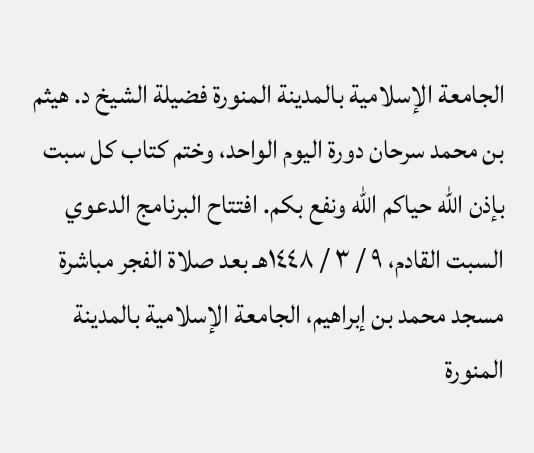الجامعة الإسلامية بالمدينة المنورة فضيلة الشيخ د. هيثم بن محمد سرحان دورة اليوم الواحد، وختم كتاب كل سبت بإذن الله حياكم الله ونفع بكم. افتتاح البرنامج الدعوي السبت القادم، ٩ / ٣ / ١٤٤٨هـ بعد صلاة الفجر مباشرة مسجد محمد بن إبراهيم، الجامعة الإسلامية بالمدينة المنورة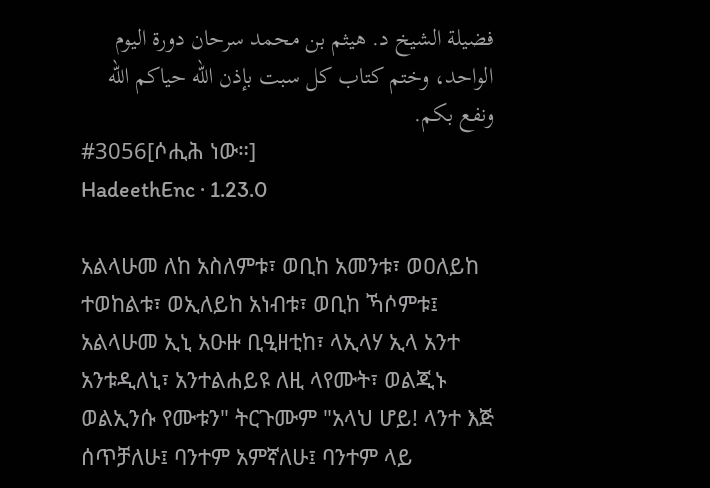فضيلة الشيخ د. هيثم بن محمد سرحان دورة اليوم الواحد، وختم كتاب كل سبت بإذن الله حياكم الله ونفع بكم.
#3056[ሶሒሕ ነው።]
HadeethEnc · 1.23.0

አልላሁመ ለከ አስለምቱ፣ ወቢከ አመንቱ፣ ወዐለይከ ተወከልቱ፣ ወኢለይከ አነብቱ፣ ወቢከ ኻሶምቱ፤ አልላሁመ ኢኒ አዑዙ ቢዒዘቲከ፣ ላኢላሃ ኢላ አንተ አንቱዲለኒ፣ አንተልሐይዩ ለዚ ላየሙት፣ ወልጂኑ ወልኢንሱ የሙቱን" ትርጉሙም "አላህ ሆይ! ላንተ እጅ ሰጥቻለሁ፤ ባንተም አምኛለሁ፤ ባንተም ላይ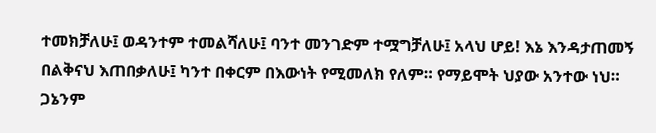ተመክቻለሁ፤ ወዳንተም ተመልሻለሁ፤ ባንተ መንገድም ተሟግቻለሁ፤ አላህ ሆይ! እኔ እንዳታጠመኝ በልቅናህ እጠበቃለሁ፤ ካንተ በቀርም በእውነት የሚመለክ የለም። የማይሞት ህያው አንተው ነህ። ጋኔንም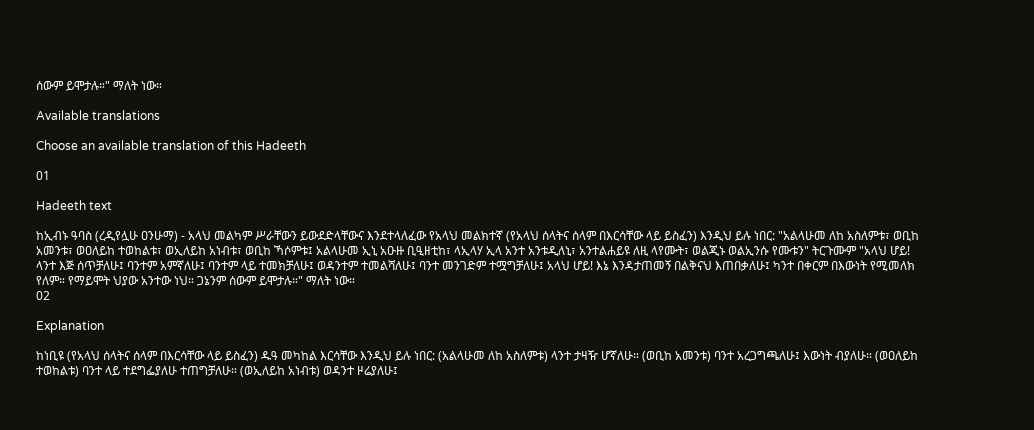ሰውም ይሞታሉ።" ማለት ነው።

Available translations

Choose an available translation of this Hadeeth

01

Hadeeth text

ከኢብኑ ዓባስ (ረዲየሏሁ ዐንሁማ) - አላህ መልካም ሥራቸውን ይውደድላቸውና እንደተላለፈው የአላህ መልክተኛ (የአላህ ሰላትና ሰላም በእርሳቸው ላይ ይስፈን) እንዲህ ይሉ ነበር: "አልላሁመ ለከ አስለምቱ፣ ወቢከ አመንቱ፣ ወዐለይከ ተወከልቱ፣ ወኢለይከ አነብቱ፣ ወቢከ ኻሶምቱ፤ አልላሁመ ኢኒ አዑዙ ቢዒዘቲከ፣ ላኢላሃ ኢላ አንተ አንቱዲለኒ፣ አንተልሐይዩ ለዚ ላየሙት፣ ወልጂኑ ወልኢንሱ የሙቱን" ትርጉሙም "አላህ ሆይ! ላንተ እጅ ሰጥቻለሁ፤ ባንተም አምኛለሁ፤ ባንተም ላይ ተመክቻለሁ፤ ወዳንተም ተመልሻለሁ፤ ባንተ መንገድም ተሟግቻለሁ፤ አላህ ሆይ! እኔ እንዳታጠመኝ በልቅናህ እጠበቃለሁ፤ ካንተ በቀርም በእውነት የሚመለክ የለም። የማይሞት ህያው አንተው ነህ። ጋኔንም ሰውም ይሞታሉ።" ማለት ነው።
02

Explanation

ከነቢዩ (የአላህ ሰላትና ሰላም በእርሳቸው ላይ ይስፈን) ዱዓ መካከል እርሳቸው እንዲህ ይሉ ነበር: (አልላሁመ ለከ አስለምቱ) ላንተ ታዛዥ ሆኛለሁ። (ወቢከ አመንቱ) ባንተ አረጋግጫለሁ፤ እውነት ብያለሁ። (ወዐለይከ ተወከልቱ) ባንተ ላይ ተደግፌያለሁ ተጠግቻለሁ። (ወኢለይከ አነብቱ) ወዳንተ ዞሬያለሁ፤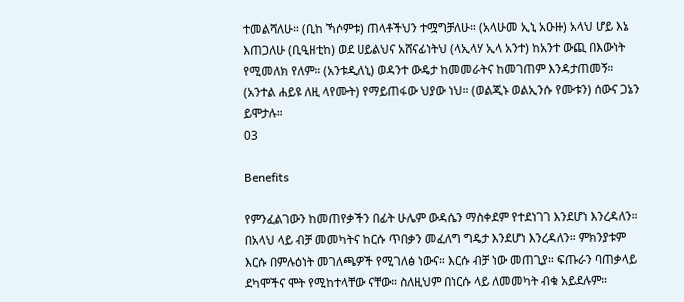ተመልሻለሁ። (ቢከ ኻሶምቱ) ጠላቶችህን ተሟግቻለሁ። (አላሁመ ኢኒ አዑዙ) አላህ ሆይ እኔ እጠጋለሁ (ቢዒዘቲከ) ወደ ሀይልህና አሸናፊነትህ (ላኢላሃ ኢላ አንተ) ከአንተ ውጪ በእውነት የሚመለክ የለም። (አንቱዲለኒ) ወዳንተ ውዴታ ከመመራትና ከመገጠም እንዳታጠመኝ። (አንተል ሐይዩ ለዚ ላየሙት) የማይጠፋው ህያው ነህ። (ወልጂኑ ወልኢንሱ የሙቱን) ሰውና ጋኔን ይሞታሉ።
03

Benefits

የምንፈልገውን ከመጠየቃችን በፊት ሁሌም ውዳሴን ማስቀደም የተደነገገ እንደሆነ እንረዳለን።
በአላህ ላይ ብቻ መመካትና ከርሱ ጥበቃን መፈለግ ግዴታ እንደሆነ እንረዳለን። ምክንያቱም እርሱ በምሉዕነት መገለጫዎች የሚገለፅ ነውና። እርሱ ብቻ ነው መጠጊያ። ፍጡራን ባጠቃላይ ደካሞችና ሞት የሚከተላቸው ናቸው። ስለዚህም በነርሱ ላይ ለመመካት ብቁ አይደሉም።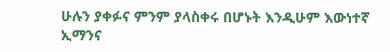ሁሉን ያቀፉና ምንም ያላስቀሩ በሆኑት እንዲሁም እውነተኛ ኢማንና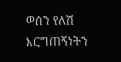ወሰን የለሽ እርግጠኝነትን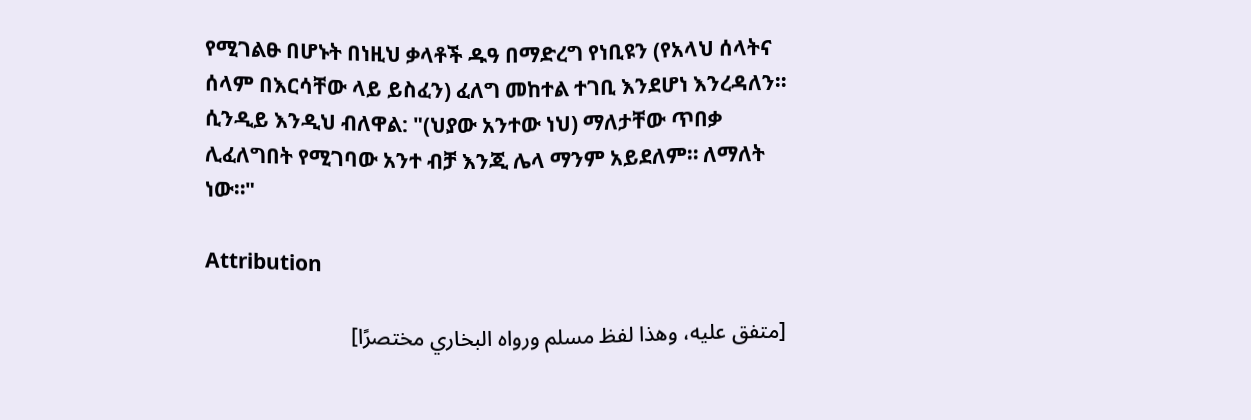የሚገልፁ በሆኑት በነዚህ ቃላቶች ዱዓ በማድረግ የነቢዩን (የአላህ ሰላትና ሰላም በእርሳቸው ላይ ይስፈን) ፈለግ መከተል ተገቢ እንደሆነ እንረዳለን።
ሲንዲይ እንዲህ ብለዋል: "(ህያው አንተው ነህ) ማለታቸው ጥበቃ ሊፈለግበት የሚገባው አንተ ብቻ እንጂ ሌላ ማንም አይደለም። ለማለት ነው።"

Attribution

[متفق عليه، وهذا لفظ مسلم ورواه البخاري مختصرًا]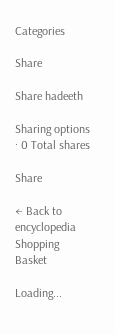Categories

Share

Share hadeeth

Sharing options · 0 Total shares

Share

← Back to encyclopedia
Shopping Basket

Loading...